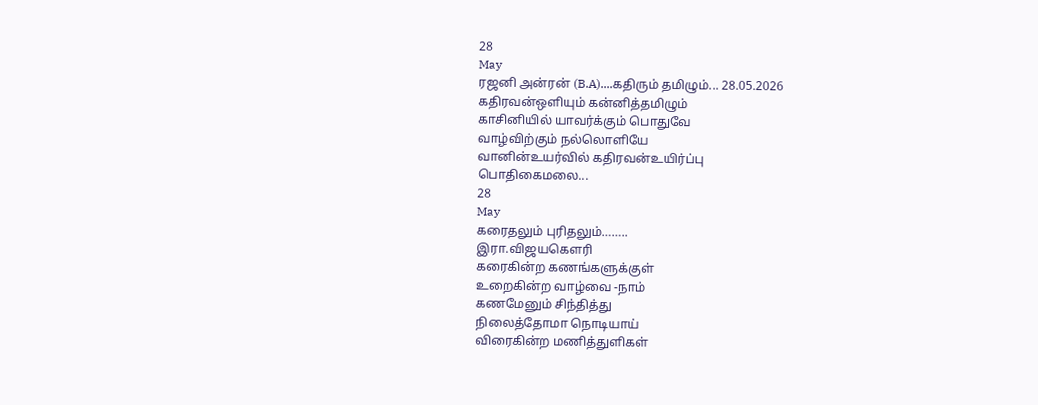28
May
ரஜனி அன்ரன் (B.A)....கதிரும் தமிழும்... 28.05.2026
கதிரவன்ஒளியும் கன்னித்தமிழும்
காசினியில் யாவர்க்கும் பொதுவே
வாழ்விற்கும் நல்லொளியே
வானின்உயர்வில் கதிரவன்உயிர்ப்பு
பொதிகைமலை...
28
May
கரைதலும் புரிதலும்……..
இரா.விஜயகௌரி
கரைகின்ற கணங்களுக்குள்
உறைகின்ற வாழ்வை -நாம்
கணமேனும் சிந்தித்து
நிலைத்தோமா நொடியாய்
விரைகின்ற மணித்துளிகள்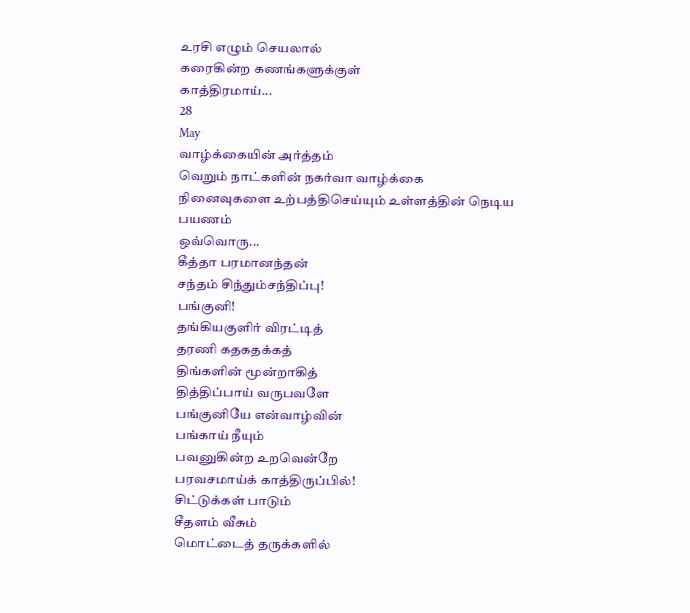உரசி எழும் செயலால்
கரைகின்ற கணங்களுக்குள்
காத்திரமாய்...
28
May
வாழ்க்கையின் அர்த்தம்
வெறும் நாட்களின் நகர்வா வாழ்க்கை
நினைவுகளை உற்பத்திசெய்யும் உள்ளத்தின் நெடிய பயணம்
ஒவ்வொரு...
கீத்தா பரமானந்தன்
சந்தம் சிந்தும்சந்திப்பு!
பங்குனி!
தங்கியகுளிர் விரட்டித்
தரணி கதகதக்கத்
திங்களின் மூன்றாகித்
தித்திப்பாய் வருபவளே
பங்குனியே என்வாழ்வின்
பங்காய் நீயும்
பவனுகின்ற உறவென்றே
பரவசமாய்க் காத்திருப்பில்!
சிட்டுக்கள் பாடும்
சீதளம் வீசும்
மொட்டைத் தருக்களில்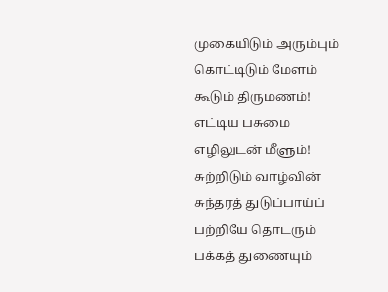முகையிடும் அரும்பும்
கொட்டிடும் மேளம்
கூடும் திருமணம்!
எட்டிய பசுமை
எழிலுடன் மீளும்!
சுற்றிடும் வாழ்வின்
சுந்தரத் துடுப்பாய்ப்
பற்றியே தொடரும்
பக்கத் துணையும்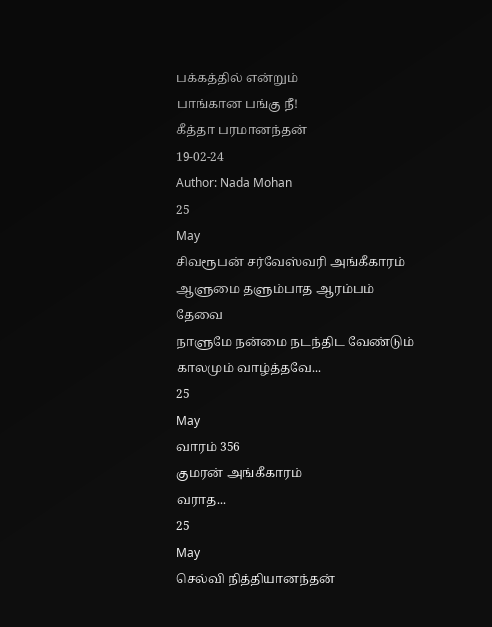பக்கத்தில் என்றும்
பாங்கான பங்கு நீ!
கீத்தா பரமானந்தன்
19-02-24
Author: Nada Mohan
25
May
சிவரூபன் சர்வேஸ்வரி அங்கீகாரம்
ஆளுமை தளும்பாத ஆரம்பம் தேவை
நாளுமே நன்மை நடந்திட வேண்டும்
காலமும் வாழ்த்தவே...
25
May
வாரம் 356
குமரன் அங்கீகாரம்
வராத...
25
May
செல்வி நித்தியானந்தன்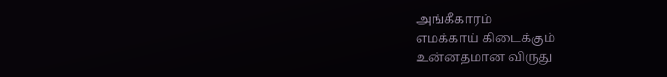அங்கீகாரம்
எமக்காய் கிடைக்கும்
உன்னதமான விருது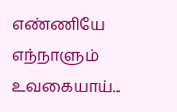எண்ணியே எந்நாளும்
உவகையாய்...